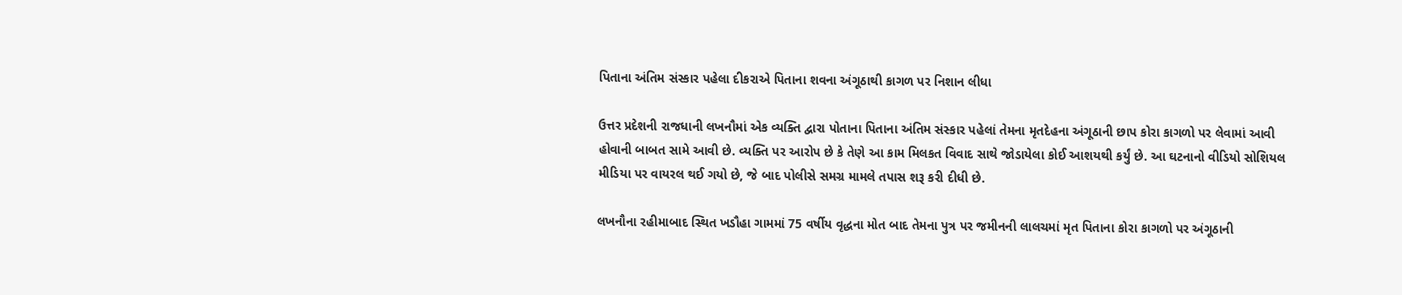પિતાના અંતિમ સંસ્કાર પહેલા દીકરાએ પિતાના શવના અંગૂઠાથી કાગળ પર નિશાન લીધા

ઉત્તર પ્રદેશની રાજધાની લખનૌમાં એક વ્યક્તિ દ્વારા પોતાના પિતાના અંતિમ સંસ્કાર પહેલાં તેમના મૃતદેહના અંગૂઠાની છાપ કોરા કાગળો પર લેવામાં આવી હોવાની બાબત સામે આવી છે. વ્યક્તિ પર આરોપ છે કે તેણે આ કામ મિલકત વિવાદ સાથે જોડાયેલા કોઈ આશયથી કર્યું છે. આ ઘટનાનો વીડિયો સોશિયલ મીડિયા પર વાયરલ થઈ ગયો છે, જે બાદ પોલીસે સમગ્ર મામલે તપાસ શરૂ કરી દીધી છે.

લખનૌના રહીમાબાદ સ્થિત ખડૌહા ગામમાં 75 વર્ષીય વૃદ્ધના મોત બાદ તેમના પુત્ર પર જમીનની લાલચમાં મૃત પિતાના કોરા કાગળો પર અંગૂઠાની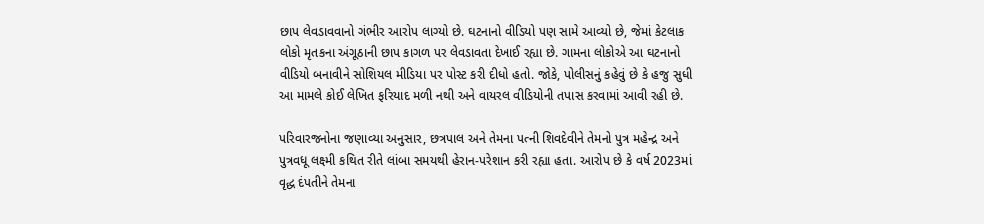છાપ લેવડાવવાનો ગંભીર આરોપ લાગ્યો છે. ઘટનાનો વીડિયો પણ સામે આવ્યો છે, જેમાં કેટલાક લોકો મૃતકના અંગૂઠાની છાપ કાગળ પર લેવડાવતા દેખાઈ રહ્યા છે. ગામના લોકોએ આ ઘટનાનો વીડિયો બનાવીને સોશિયલ મીડિયા પર પોસ્ટ કરી દીધો હતો. જોકે, પોલીસનું કહેવું છે કે હજુ સુધી આ મામલે કોઈ લેખિત ફરિયાદ મળી નથી અને વાયરલ વીડિયોની તપાસ કરવામાં આવી રહી છે.

પરિવારજનોના જણાવ્યા અનુસાર, છત્રપાલ અને તેમના પત્ની શિવદેવીને તેમનો પુત્ર મહેન્દ્ર અને પુત્રવધૂ લક્ષ્મી કથિત રીતે લાંબા સમયથી હેરાન-પરેશાન કરી રહ્યા હતા. આરોપ છે કે વર્ષ 2023માં વૃદ્ધ દંપતીને તેમના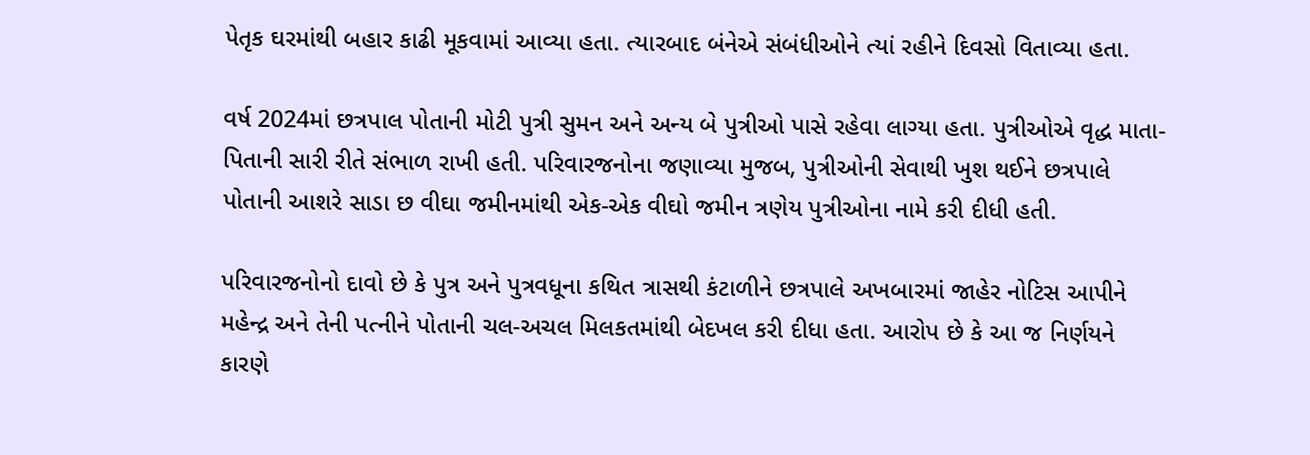પેતૃક ઘરમાંથી બહાર કાઢી મૂકવામાં આવ્યા હતા. ત્યારબાદ બંનેએ સંબંધીઓને ત્યાં રહીને દિવસો વિતાવ્યા હતા.

વર્ષ 2024માં છત્રપાલ પોતાની મોટી પુત્રી સુમન અને અન્ય બે પુત્રીઓ પાસે રહેવા લાગ્યા હતા. પુત્રીઓએ વૃદ્ધ માતા-પિતાની સારી રીતે સંભાળ રાખી હતી. પરિવારજનોના જણાવ્યા મુજબ, પુત્રીઓની સેવાથી ખુશ થઈને છત્રપાલે પોતાની આશરે સાડા છ વીઘા જમીનમાંથી એક-એક વીઘો જમીન ત્રણેય પુત્રીઓના નામે કરી દીધી હતી.

પરિવારજનોનો દાવો છે કે પુત્ર અને પુત્રવધૂના કથિત ત્રાસથી કંટાળીને છત્રપાલે અખબારમાં જાહેર નોટિસ આપીને મહેન્દ્ર અને તેની પત્નીને પોતાની ચલ-અચલ મિલકતમાંથી બેદખલ કરી દીધા હતા. આરોપ છે કે આ જ નિર્ણયને કારણે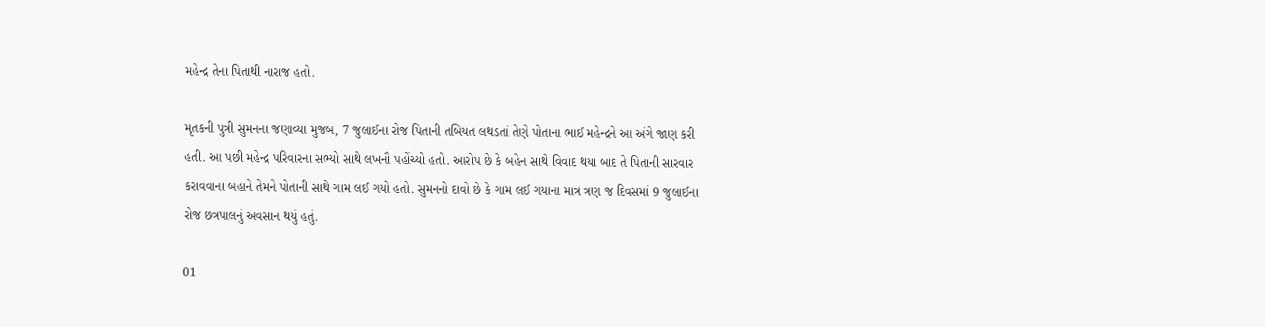મહેન્દ્ર તેના પિતાથી નારાજ હતો.

મૃતકની પુત્રી સુમનના જણાવ્યા મુજબ, 7 જુલાઈના રોજ પિતાની તબિયત લથડતાં તેણે પોતાના ભાઈ મહેન્દ્રને આ અંગે જાણ કરી હતી. આ પછી મહેન્દ્ર પરિવારના સભ્યો સાથે લખનૌ પહોંચ્યો હતો. આરોપ છે કે બહેન સાથે વિવાદ થયા બાદ તે પિતાની સારવાર કરાવવાના બહાને તેમને પોતાની સાથે ગામ લઈ ગયો હતો. સુમનનો દાવો છે કે ગામ લઈ ગયાના માત્ર ત્રણ જ દિવસમાં 9 જુલાઈના રોજ છત્રપાલનું અવસાન થયું હતું.

01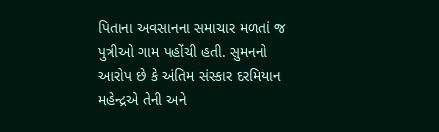પિતાના અવસાનના સમાચાર મળતાં જ પુત્રીઓ ગામ પહોંચી હતી. સુમનનો આરોપ છે કે અંતિમ સંસ્કાર દરમિયાન મહેન્દ્રએ તેની અને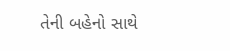તેની બહેનો સાથે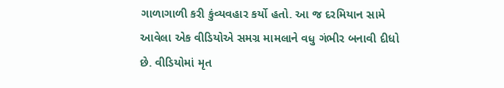ગાળાગાળી કરી કુંવ્યવહાર કર્યો હતો. આ જ દરમિયાન સામે આવેલા એક વીડિયોએ સમગ્ર મામલાને વધુ ગંભીર બનાવી દીધો છે. વીડિયોમાં મૃત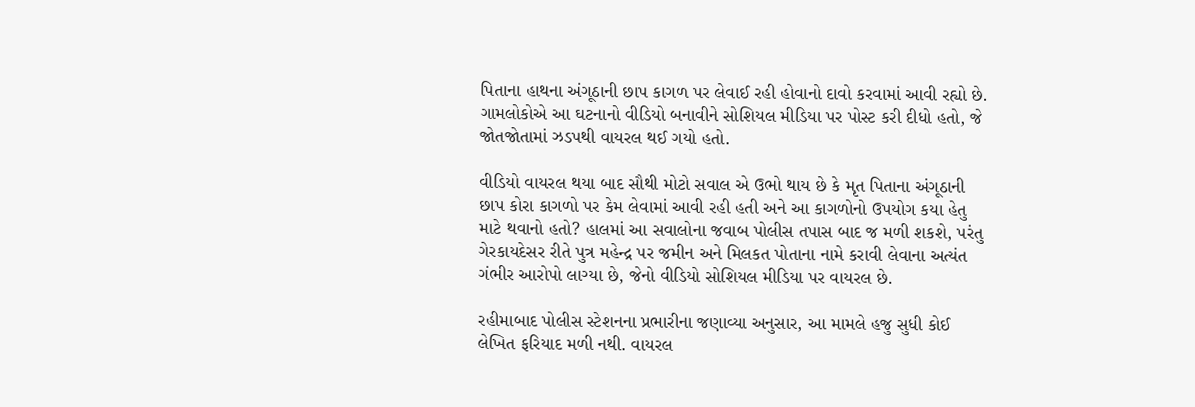પિતાના હાથના અંગૂઠાની છાપ કાગળ પર લેવાઈ રહી હોવાનો દાવો કરવામાં આવી રહ્યો છે. ગામલોકોએ આ ઘટનાનો વીડિયો બનાવીને સોશિયલ મીડિયા પર પોસ્ટ કરી દીધો હતો, જે જોતજોતામાં ઝડપથી વાયરલ થઈ ગયો હતો.

વીડિયો વાયરલ થયા બાદ સૌથી મોટો સવાલ એ ઉભો થાય છે કે મૃત પિતાના અંગૂઠાની છાપ કોરા કાગળો પર કેમ લેવામાં આવી રહી હતી અને આ કાગળોનો ઉપયોગ કયા હેતુ માટે થવાનો હતો? હાલમાં આ સવાલોના જવાબ પોલીસ તપાસ બાદ જ મળી શકશે, પરંતુ ગેરકાયદેસર રીતે પુત્ર મહેન્દ્ર પર જમીન અને મિલકત પોતાના નામે કરાવી લેવાના અત્યંત ગંભીર આરોપો લાગ્યા છે, જેનો વીડિયો સોશિયલ મીડિયા પર વાયરલ છે.

રહીમાબાદ પોલીસ સ્ટેશનના પ્રભારીના જણાવ્યા અનુસાર, આ મામલે હજુ સુધી કોઈ લેખિત ફરિયાદ મળી નથી. વાયરલ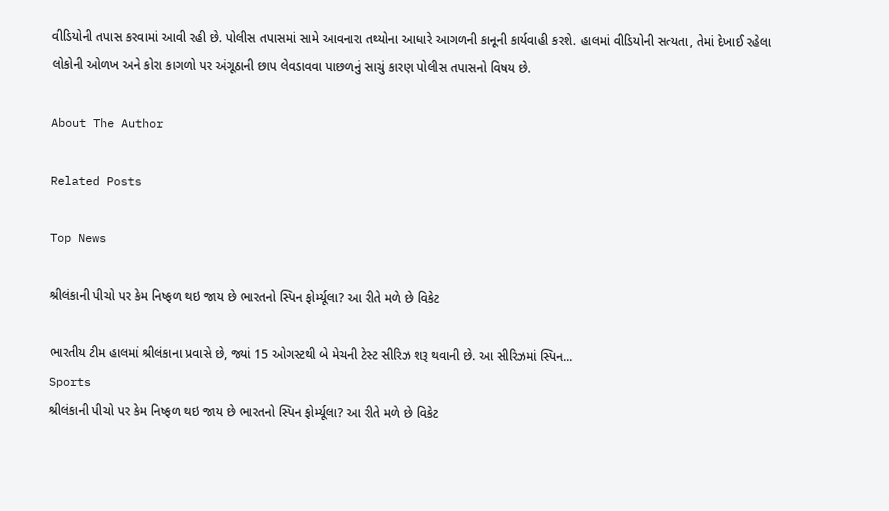વીડિયોની તપાસ કરવામાં આવી રહી છે. પોલીસ તપાસમાં સામે આવનારા તથ્યોના આધારે આગળની કાનૂની કાર્યવાહી કરશે. હાલમાં વીડિયોની સત્યતા, તેમાં દેખાઈ રહેલા લોકોની ઓળખ અને કોરા કાગળો પર અંગૂઠાની છાપ લેવડાવવા પાછળનું સાચું કારણ પોલીસ તપાસનો વિષય છે.

About The Author

Related Posts

Top News

શ્રીલંકાની પીચો પર કેમ નિષ્ફળ થઇ જાય છે ભારતનો સ્પિન ફોર્મ્યૂલા? આ રીતે મળે છે વિકેટ

ભારતીય ટીમ હાલમાં શ્રીલંકાના પ્રવાસે છે, જ્યાં 15 ઓગસ્ટથી બે મેચની ટેસ્ટ સીરિઝ શરૂ થવાની છે. આ સીરિઝમાં સ્પિન...
Sports
શ્રીલંકાની પીચો પર કેમ નિષ્ફળ થઇ જાય છે ભારતનો સ્પિન ફોર્મ્યૂલા? આ રીતે મળે છે વિકેટ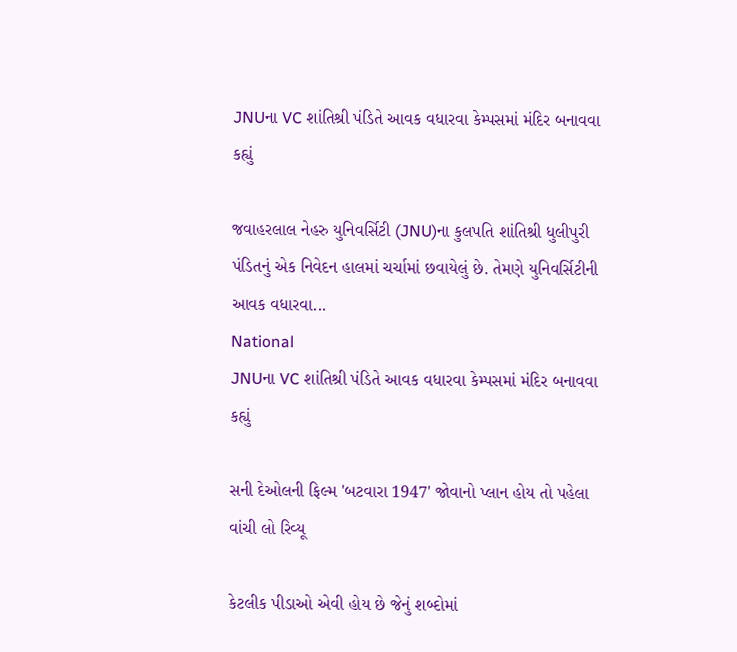JNUના VC શાંતિશ્રી પંડિતે આવક વધારવા કેમ્પસમાં મંદિર બનાવવા કહ્યું

જવાહરલાલ નેહરુ યુનિવર્સિટી (JNU)ના કુલપતિ શાંતિશ્રી ધુલીપુરી પંડિતનું એક નિવેદન હાલમાં ચર્ચામાં છવાયેલું છે. તેમણે યુનિવર્સિટીની આવક વધારવા...
National
JNUના VC શાંતિશ્રી પંડિતે આવક વધારવા કેમ્પસમાં મંદિર બનાવવા કહ્યું

સની દેઓલની ફિલ્મ 'બટવારા 1947' જોવાનો પ્લાન હોય તો પહેલા વાંચી લો રિવ્યૂ

કેટલીક પીડાઓ એવી હોય છે જેનું શબ્દોમાં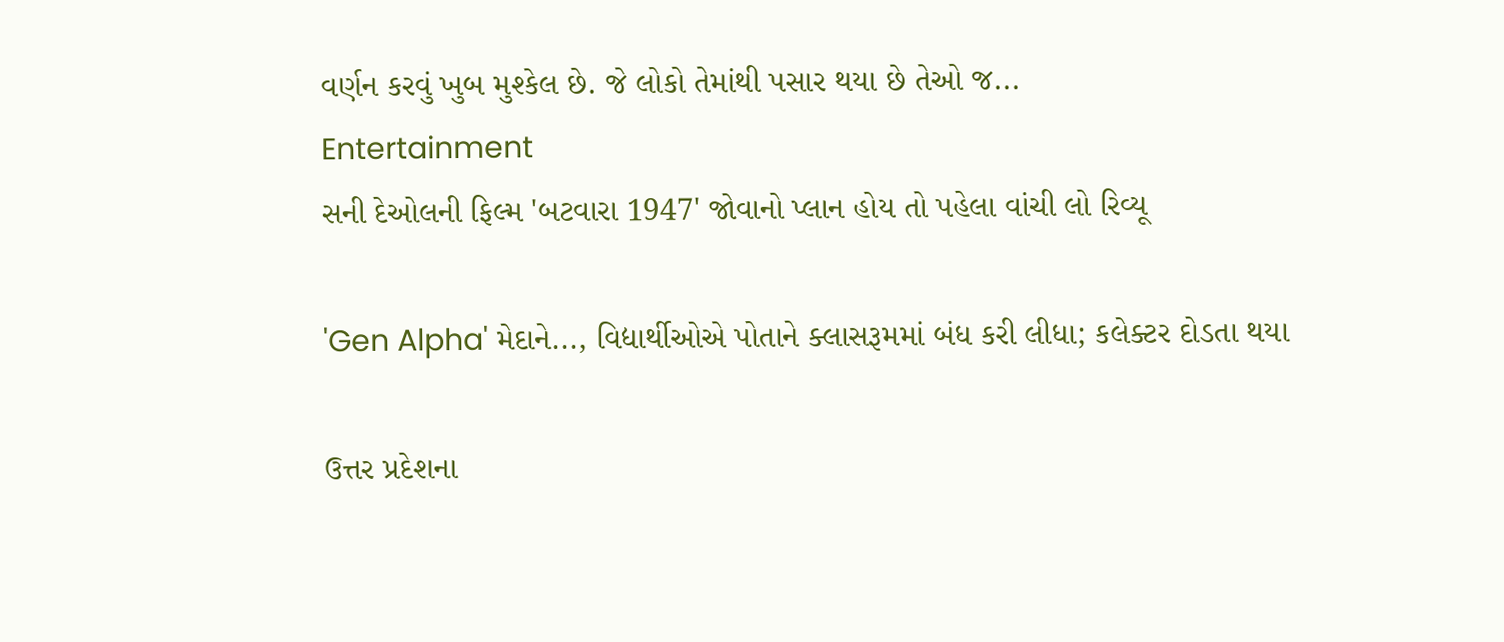વર્ણન કરવું ખુબ મુશ્કેલ છે. જે લોકો તેમાંથી પસાર થયા છે તેઓ જ...
Entertainment
સની દેઓલની ફિલ્મ 'બટવારા 1947' જોવાનો પ્લાન હોય તો પહેલા વાંચી લો રિવ્યૂ

'Gen Alpha' મેદાને..., વિદ્યાર્થીઓએ પોતાને ક્લાસરૂમમાં બંધ કરી લીધા; કલેક્ટર દોડતા થયા

ઉત્તર પ્રદેશના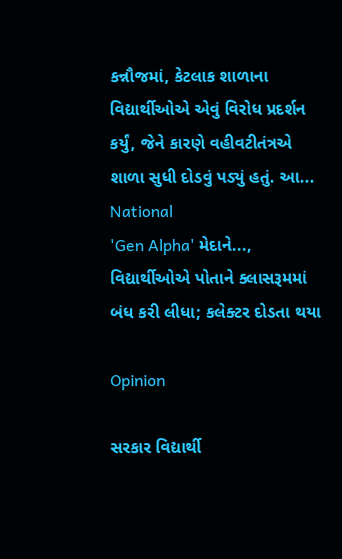કન્નૌજમાં, કેટલાક શાળાના વિદ્યાર્થીઓએ એવું વિરોધ પ્રદર્શન કર્યું, જેને કારણે વહીવટીતંત્રએ શાળા સુધી દોડવું પડ્યું હતું. આ...
National
'Gen Alpha' મેદાને..., વિદ્યાર્થીઓએ પોતાને ક્લાસરૂમમાં બંધ કરી લીધા; કલેક્ટર દોડતા થયા

Opinion

સરકાર વિદ્યાર્થી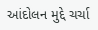આંદોલન મુદ્દે ચર્ચા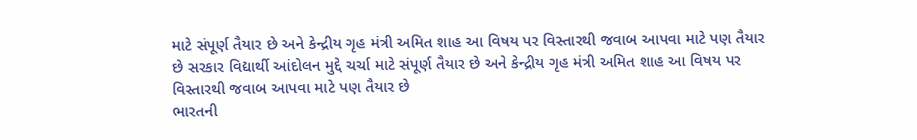માટે સંપૂર્ણ તૈયાર છે અને કેન્દ્રીય ગૃહ મંત્રી અમિત શાહ આ વિષય પર વિસ્તારથી જવાબ આપવા માટે પણ તૈયાર છે સરકાર વિદ્યાર્થી આંદોલન મુદ્દે ચર્ચા માટે સંપૂર્ણ તૈયાર છે અને કેન્દ્રીય ગૃહ મંત્રી અમિત શાહ આ વિષય પર વિસ્તારથી જવાબ આપવા માટે પણ તૈયાર છે
ભારતની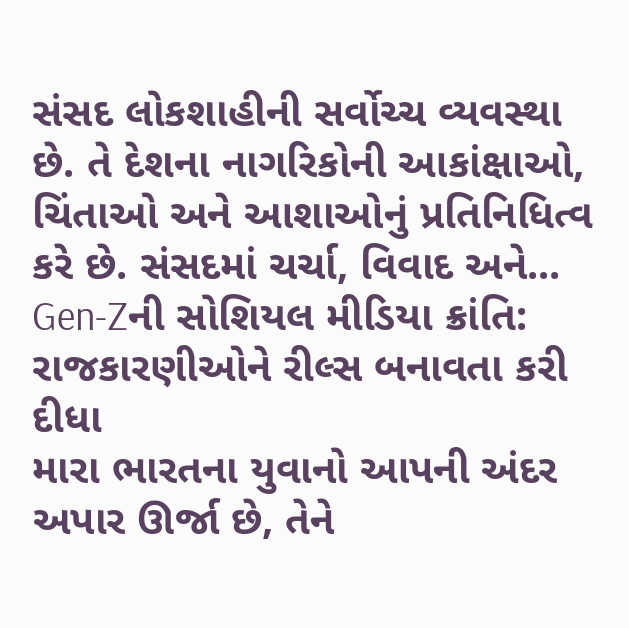સંસદ લોકશાહીની સર્વોચ્ચ વ્યવસ્થા છે. તે દેશના નાગરિકોની આકાંક્ષાઓ, ચિંતાઓ અને આશાઓનું પ્રતિનિધિત્વ કરે છે. સંસદમાં ચર્ચા, વિવાદ અને...
Gen-Zની સોશિયલ મીડિયા ક્રાંતિ: રાજકારણીઓને રીલ્સ બનાવતા કરી દીધા
મારા ભારતના યુવાનો આપની અંદર અપાર ઊર્જા છે, તેને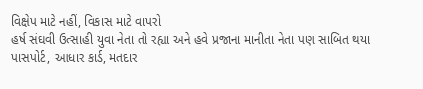વિક્ષેપ માટે નહીં, વિકાસ માટે વાપરો
હર્ષ સંઘવી ઉત્સાહી યુવા નેતા તો રહ્યા અને હવે પ્રજાના માનીતા નેતા પણ સાબિત થયા
પાસપોર્ટ, આધાર કાર્ડ, મતદાર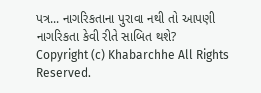પત્ર... નાગરિકતાના પુરાવા નથી તો આપણી નાગરિકતા કેવી રીતે સાબિત થશે?
Copyright (c) Khabarchhe All Rights Reserved.